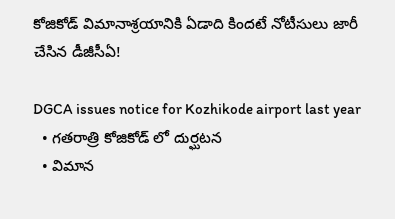కోజికోడ్ విమానాశ్రయానికి ఏడాది కిందటే నోటీసులు జారీ చేసిన డీజీసీఏ!

DGCA issues notice for Kozhikode airport last year
  • గతరాత్రి కోజికోడ్ లో దుర్ఘటన
  • విమాన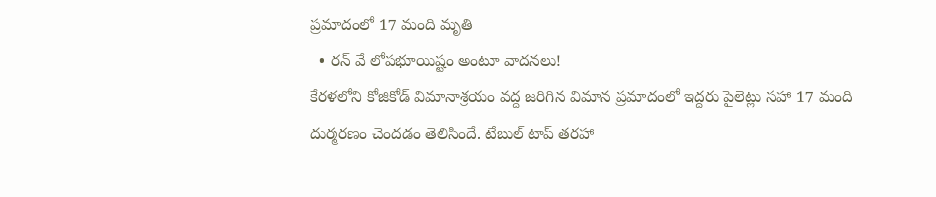ప్రమాదంలో 17 మంది మృతి
  • రన్ వే లోపభూయిష్టం అంటూ వాదనలు!
కేరళలోని కోజికోడ్ విమానాశ్రయం వద్ద జరిగిన విమాన ప్రమాదంలో ఇద్దరు పైలెట్లు సహా 17 మంది దుర్మరణం చెందడం తెలిసిందే. టేబుల్ టాప్ తరహా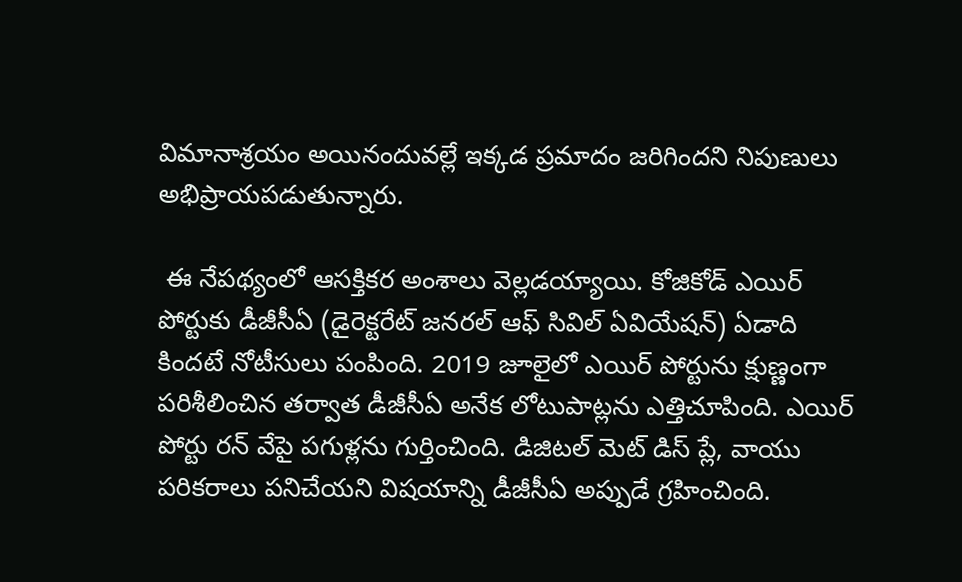విమానాశ్రయం అయినందువల్లే ఇక్కడ ప్రమాదం జరిగిందని నిపుణులు అభిప్రాయపడుతున్నారు.

 ఈ నేపథ్యంలో ఆసక్తికర అంశాలు వెల్లడయ్యాయి. కోజికోడ్ ఎయిర్ పోర్టుకు డీజీసీఏ (డైరెక్టరేట్ జనరల్ ఆఫ్ సివిల్ ఏవియేషన్) ఏడాది కిందటే నోటీసులు పంపింది. 2019 జూలైలో ఎయిర్ పోర్టును క్షుణ్ణంగా పరిశీలించిన తర్వాత డీజీసీఏ అనేక లోటుపాట్లను ఎత్తిచూపింది. ఎయిర్ పోర్టు రన్ వేపై పగుళ్లను గుర్తించింది. డిజిటల్ మెట్ డిస్ ప్లే, వాయు పరికరాలు పనిచేయని విషయాన్ని డీజీసీఏ అప్పుడే గ్రహించింది.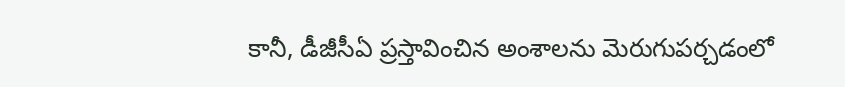కానీ, డీజీసీఏ ప్రస్తావించిన అంశాలను మెరుగుపర్చడంలో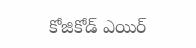కోజికోడ్ ఎయిర్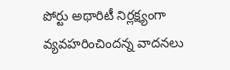పోర్టు అథారిటీ నిర్లక్ష్యంగా వ్యవహరించిందన్న వాదనలు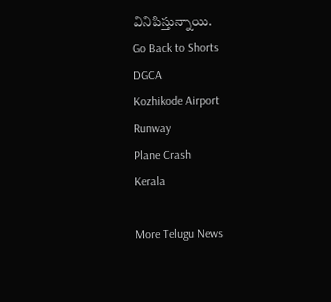వినిపిస్తున్నాయి.
Go Back to Shorts
DGCA
Kozhikode Airport
Runway
Plane Crash
Kerala

More Telugu News